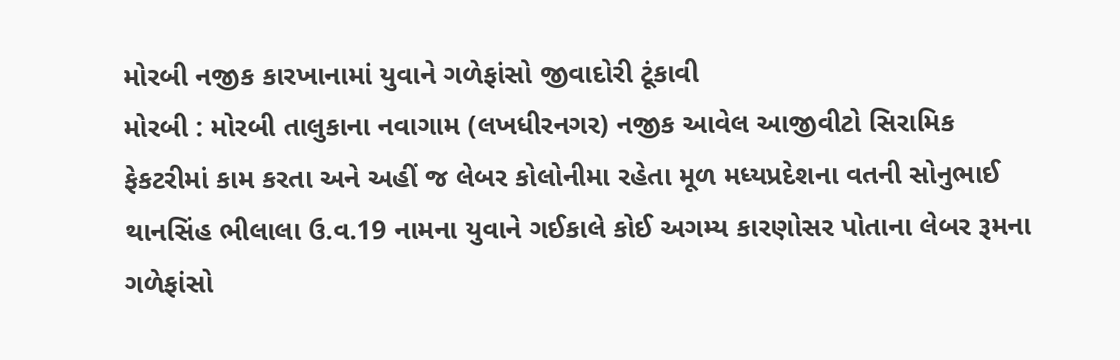મોરબી નજીક કારખાનામાં યુવાને ગળેફાંસો જીવાદોરી ટૂંકાવી
મોરબી : મોરબી તાલુકાના નવાગામ (લખધીરનગર) નજીક આવેલ આજીવીટો સિરામિક ફેકટરીમાં કામ કરતા અને અહીં જ લેબર કોલોનીમા રહેતા મૂળ મધ્યપ્રદેશના વતની સોનુભાઈ થાનસિંહ ભીલાલા ઉ.વ.19 નામના યુવાને ગઈકાલે કોઈ અગમ્ય કારણોસર પોતાના લેબર રૂમના ગળેફાંસો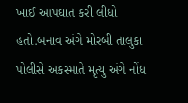ખાઈ આપઘાત કરી લીધો હતો.બનાવ અંગે મોરબી તાલુકા પોલીસે અકસ્માતે મૃત્યુ અંગે નોંધ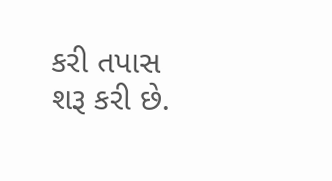કરી તપાસ શરૂ કરી છે.